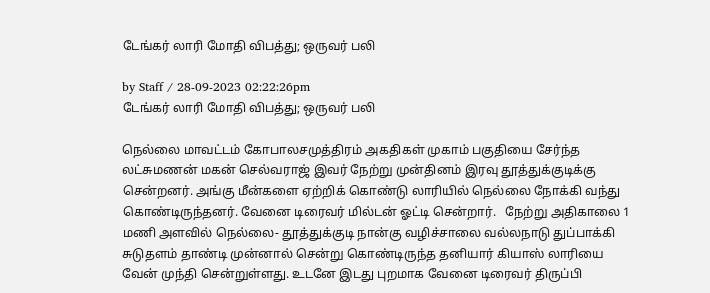டேங்கர் லாரி மோதி விபத்து; ஒருவர் பலி

by Staff / 28-09-2023 02:22:26pm
டேங்கர் லாரி மோதி விபத்து; ஒருவர் பலி

நெல்லை மாவட்டம் கோபாலசமுத்திரம் அகதிகள் முகாம் பகுதியை சேர்ந்த லட்சுமணன் மகன் செல்வராஜ் இவர் நேற்று முன்தினம் இரவு தூத்துக்குடிக்கு சென்றனர். அங்கு மீன்களை ஏற்றிக் கொண்டு லாரியில் நெல்லை நோக்கி வந்து கொண்டிருந்தனர். வேனை டிரைவர் மில்டன் ஓட்டி சென்றார்.   நேற்று அதிகாலை 1 மணி அளவில் நெல்லை- தூத்துக்குடி நான்கு வழிச்சாலை வல்லநாடு துப்பாக்கி சுடுதளம் தாண்டி முன்னால் சென்று கொண்டிருந்த தனியார் கியாஸ் லாரியை வேன் முந்தி சென்றுள்ளது. உடனே இடது புறமாக வேனை டிரைவர் திருப்பி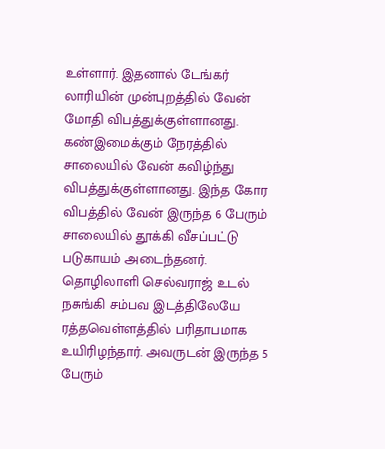உள்ளார். இதனால் டேங்கர் லாரியின் முன்புறத்தில் வேன் மோதி விபத்துக்குள்ளானது. கண்இமைக்கும் நேரத்தில் சாலையில் வேன் கவிழ்ந்து விபத்துக்குள்ளானது. இந்த கோர விபத்தில் வேன் இருந்த 6 பேரும் சாலையில் தூக்கி வீசப்பட்டு படுகாயம் அடைந்தனர். தொழிலாளி செல்வராஜ் உடல் நசுங்கி சம்பவ இடத்திலேயே ரத்தவெள்ளத்தில் பரிதாபமாக உயிரிழந்தார். அவருடன் இருந்த 5 பேரும்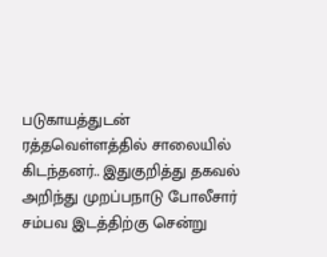படுகாயத்துடன் ரத்தவெள்ளத்தில் சாலையில் கிடந்தனர்.. இதுகுறித்து தகவல் அறிந்து முறப்பநாடு போலீசார் சம்பவ இடத்திற்கு சென்று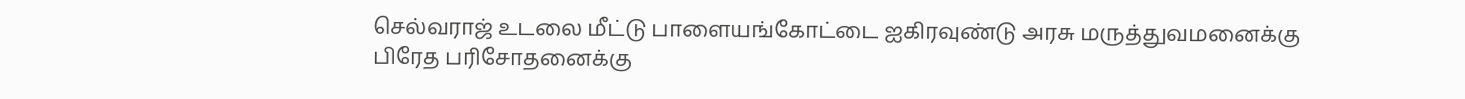செல்வராஜ் உடலை மீட்டு பாளையங்கோட்டை ஐகிரவுண்டு அரசு மருத்துவமனைக்கு பிரேத பரிசோதனைக்கு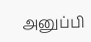அனுப்பி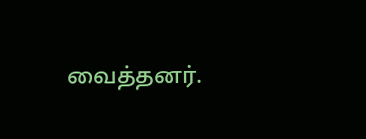வைத்தனர்.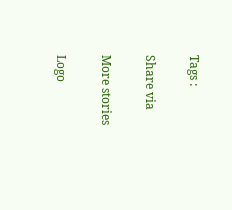Tags :

Share via

More stories

Logo